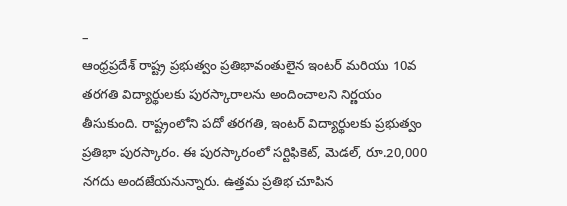–
ఆంధ్రప్రదేశ్ రాష్ట్ర ప్రభుత్వం ప్రతిభావంతులైన ఇంటర్ మరియు 10వ తరగతి విద్యార్థులకు పురస్కారాలను అందించాలని నిర్ణయం తీసుకుంది. రాష్ట్రంలోని పదో తరగతి, ఇంటర్ విద్యార్థులకు ప్రభుత్వం ప్రతిభా పురస్కారం. ఈ పురస్కారంలో సర్టిఫికెట్, మెడల్, రూ.20,000 నగదు అందజేయనున్నారు. ఉత్తమ ప్రతిభ చూపిన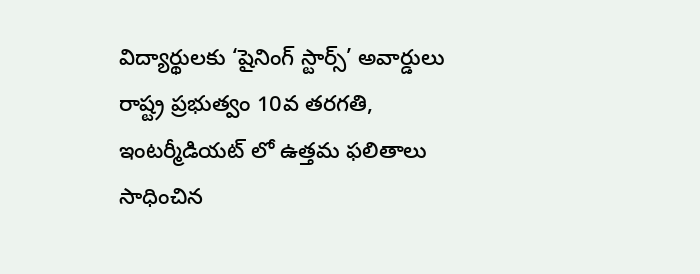విద్యార్థులకు ‘షైనింగ్ స్టార్స్’ అవార్డులు రాష్ట్ర ప్రభుత్వం 10వ తరగతి, ఇంటర్మీడియట్ లో ఉత్తమ ఫలితాలు సాధించిన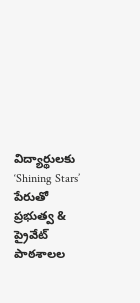విద్యార్థులకు ‘Shining Stars’ పేరుతో ప్రభుత్వ & ప్రైవేట్ పాఠశాలల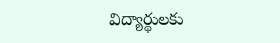విద్యార్థులకు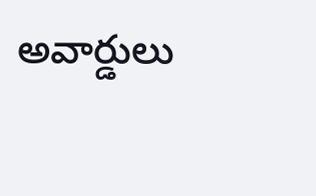అవార్డులు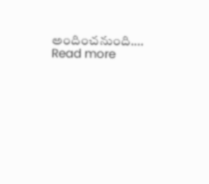అందించనుంది.…
Read more